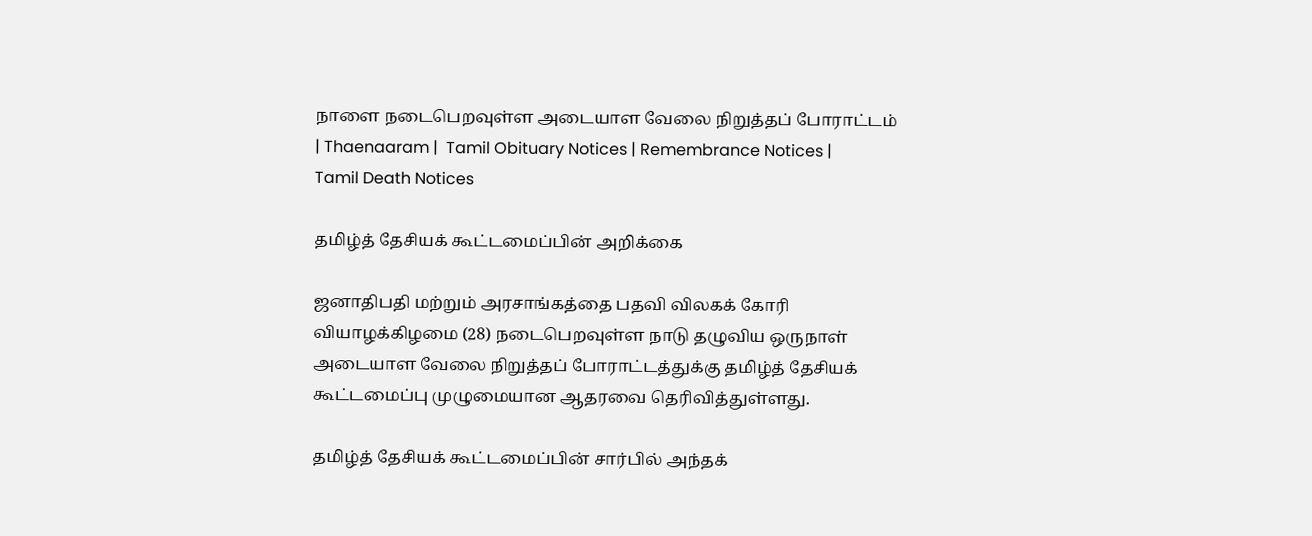நாளை நடைபெறவுள்ள அடையாள வேலை நிறுத்தப் போராட்டம் | Thaenaaram |  Tamil Obituary Notices | Remembrance Notices | Tamil Death Notices

தமிழ்த் தேசியக் கூட்டமைப்பின் அறிக்கை

ஜனாதிபதி மற்றும் அரசாங்கத்தை பதவி விலகக் கோரி வியாழக்கிழமை (28) நடைபெறவுள்ள நாடு தழுவிய ஒருநாள் அடையாள வேலை நிறுத்தப் போராட்டத்துக்கு தமிழ்த் தேசியக் கூட்டமைப்பு முழுமையான ஆதரவை தெரிவித்துள்ளது.

தமிழ்த் தேசியக் கூட்டமைப்பின் சார்பில் அந்தக்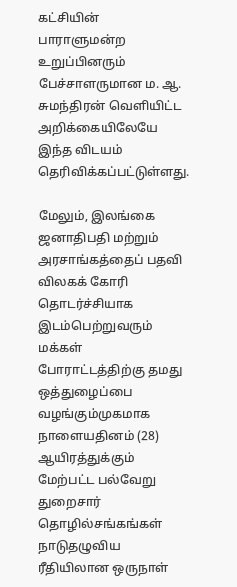கட்சியின் பாராளுமன்ற உறுப்பினரும் பேச்சாளருமான ம. ஆ. சுமந்திரன் வெளியிட்ட அறிக்கையிலேயே இந்த விடயம் தெரிவிக்கப்பட்டுள்ளது.

மேலும், இலங்கை ஜனாதிபதி மற்றும் அரசாங்கத்தைப் பதவி விலகக் கோரி தொடர்ச்சியாக இடம்பெற்றுவரும் மக்கள் போராட்டத்திற்கு தமது ஒத்துழைப்பை வழங்கும்முகமாக நாளையதினம் (28) ஆயிரத்துக்கும் மேற்பட்ட பல்வேறு துறைசார் தொழில்சங்கங்கள் நாடுதழுவிய ரீதியிலான ஒருநாள்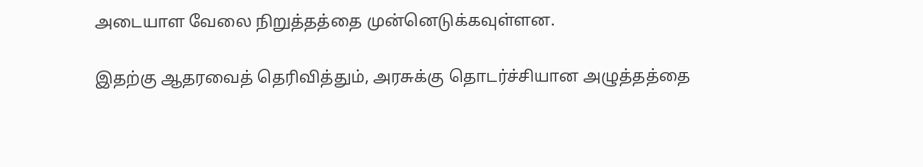அடையாள வேலை நிறுத்தத்தை முன்னெடுக்கவுள்ளன.

இதற்கு ஆதரவைத் தெரிவித்தும், அரசுக்கு தொடர்ச்சியான அழுத்தத்தை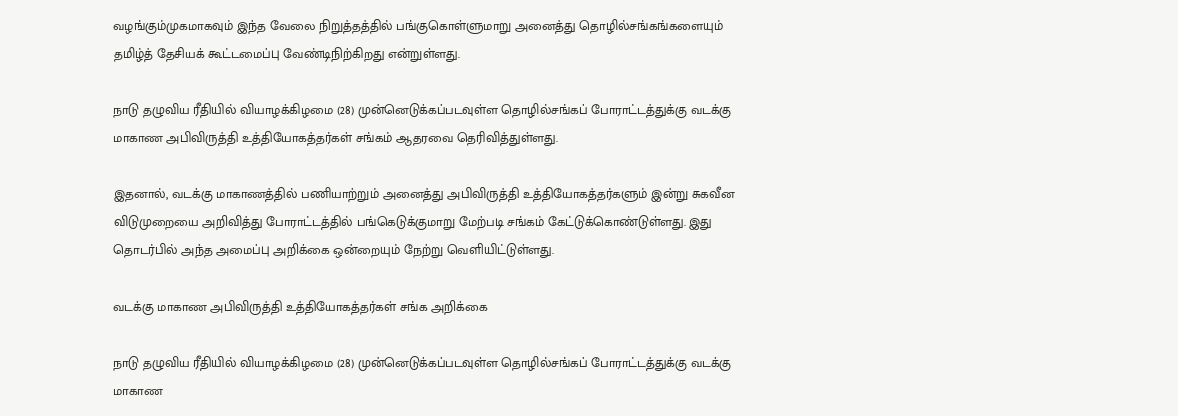வழங்கும்முகமாகவும் இந்த வேலை நிறுத்தத்தில் பங்குகொள்ளுமாறு அனைத்து தொழில்சங்கங்களையும் தமிழ்த் தேசியக் கூட்டமைப்பு வேண்டிநிற்கிறது என்றுள்ளது.

நாடு தழுவிய ரீதியில் வியாழக்கிழமை (28) முன்னெடுக்கப்படவுள்ள தொழில்சங்கப் போராட்டத்துக்கு வடக்கு மாகாண அபிவிருத்தி உத்தியோகத்தர்கள் சங்கம் ஆதரவை தெரிவித்துள்ளது.

இதனால், வடக்கு மாகாணத்தில் பணியாற்றும் அனைத்து அபிவிருத்தி உத்தியோகத்தர்களும் இன்று சுகவீன விடுமுறையை அறிவித்து போராட்டத்தில் பங்கெடுக்குமாறு மேற்படி சங்கம் கேட்டுக்கொண்டுள்ளது. இது தொடர்பில் அந்த அமைப்பு அறிக்கை ஒன்றையும் நேற்று வெளியிட்டுள்ளது.

வடக்கு மாகாண அபிவிருத்தி உத்தியோகத்தர்கள் சங்க அறிக்கை

நாடு தழுவிய ரீதியில் வியாழக்கிழமை (28) முன்னெடுக்கப்படவுள்ள தொழில்சங்கப் போராட்டத்துக்கு வடக்கு மாகாண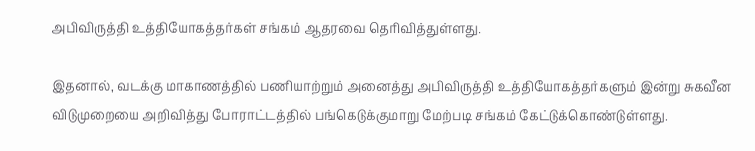அபிவிருத்தி உத்தியோகத்தர்கள் சங்கம் ஆதரவை தெரிவித்துள்ளது.

இதனால், வடக்கு மாகாணத்தில் பணியாற்றும் அனைத்து அபிவிருத்தி உத்தியோகத்தர்களும் இன்று சுகவீன விடுமுறையை அறிவித்து போராட்டத்தில் பங்கெடுக்குமாறு மேற்படி சங்கம் கேட்டுக்கொண்டுள்ளது.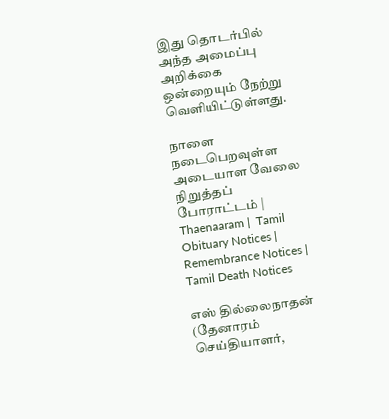இது தொடர்பில் அந்த அமைப்பு அறிக்கை ஒன்றையும் நேற்று வெளியிட்டுள்ளது.

நாளை நடைபெறவுள்ள அடையாள வேலை நிறுத்தப் போராட்டம் | Thaenaaram |  Tamil Obituary Notices | Remembrance Notices | Tamil Death Notices

எஸ் தில்லைநாதன் (தேனாரம் செய்தியாளர்,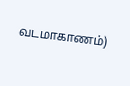வடமாகாணம்)